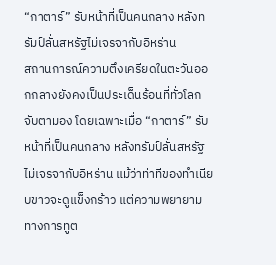“กาตาร์” รับหน้าที่เป็นคนกลาง หลังทรัมป์ลั่นสหรัฐไม่เจรจากับอิหร่าน
สถานการณ์ความตึงเครียดในตะวันออกกลางยังคงเป็นประเด็นร้อนที่ทั่วโลกจับตามอง โดยเฉพาะเมื่อ “กาตาร์” รับหน้าที่เป็นคนกลาง หลังทรัมป์ลั่นสหรัฐไม่เจรจากับอิหร่าน แม้ว่าท่าทีของทำเนียบขาวจะดูแข็งกร้าว แต่ความพยายามทางการทูต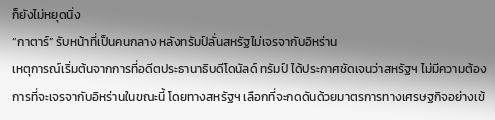ก็ยังไม่หยุดนิ่ง
“กาตาร์” รับหน้าที่เป็นคนกลาง หลังทรัมป์ลั่นสหรัฐไม่เจรจากับอิหร่าน
เหตุการณ์เริ่มต้นจากการที่อดีตประธานาธิบดีโดนัลด์ ทรัมป์ ได้ประกาศชัดเจนว่าสหรัฐฯ ไม่มีความต้องการที่จะเจรจากับอิหร่านในขณะนี้ โดยทางสหรัฐฯ เลือกที่จะกดดันด้วยมาตรการทางเศรษฐกิจอย่างเข้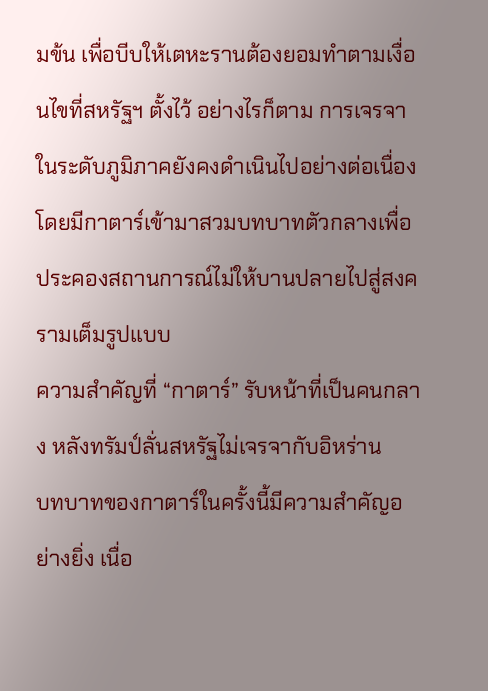มข้น เพื่อบีบให้เตหะรานต้องยอมทำตามเงื่อนไขที่สหรัฐฯ ตั้งไว้ อย่างไรก็ตาม การเจรจาในระดับภูมิภาคยังคงดำเนินไปอย่างต่อเนื่อง โดยมีกาตาร์เข้ามาสวมบทบาทตัวกลางเพื่อประคองสถานการณ์ไม่ให้บานปลายไปสู่สงครามเต็มรูปแบบ
ความสำคัญที่ “กาตาร์” รับหน้าที่เป็นคนกลาง หลังทรัมป์ลั่นสหรัฐไม่เจรจากับอิหร่าน
บทบาทของกาตาร์ในครั้งนี้มีความสำคัญอย่างยิ่ง เนื่อ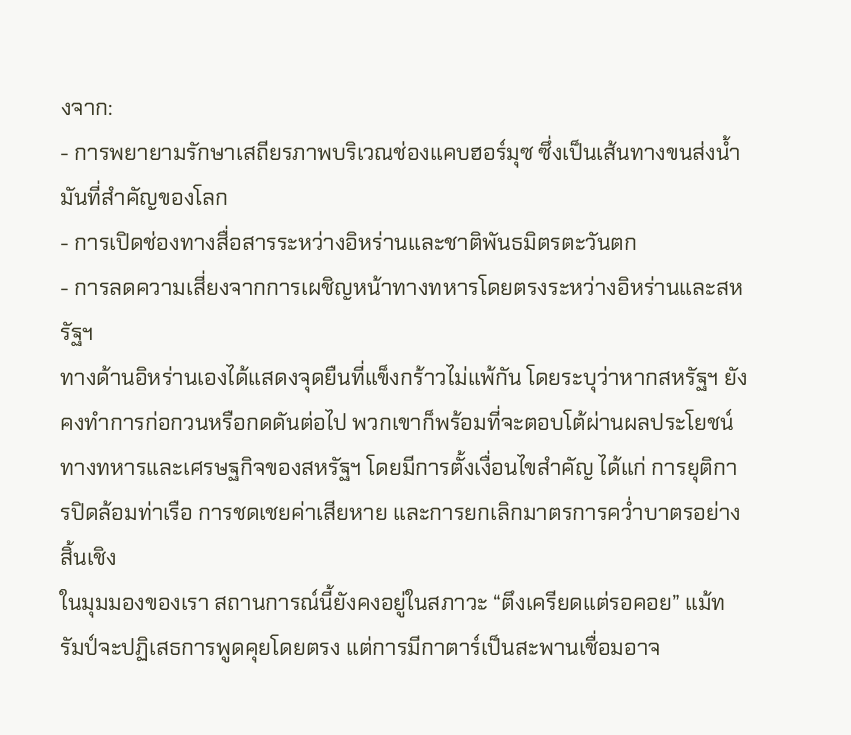งจาก:
- การพยายามรักษาเสถียรภาพบริเวณช่องแคบฮอร์มุซ ซึ่งเป็นเส้นทางขนส่งน้ำมันที่สำคัญของโลก
- การเปิดช่องทางสื่อสารระหว่างอิหร่านและชาติพันธมิตรตะวันตก
- การลดความเสี่ยงจากการเผชิญหน้าทางทหารโดยตรงระหว่างอิหร่านและสหรัฐฯ
ทางด้านอิหร่านเองได้แสดงจุดยืนที่แข็งกร้าวไม่แพ้กัน โดยระบุว่าหากสหรัฐฯ ยังคงทำการก่อกวนหรือกดดันต่อไป พวกเขาก็พร้อมที่จะตอบโต้ผ่านผลประโยชน์ทางทหารและเศรษฐกิจของสหรัฐฯ โดยมีการตั้งเงื่อนไขสำคัญ ได้แก่ การยุติการปิดล้อมท่าเรือ การชดเชยค่าเสียหาย และการยกเลิกมาตรการคว่ำบาตรอย่างสิ้นเชิง
ในมุมมองของเรา สถานการณ์นี้ยังคงอยู่ในสภาวะ “ตึงเครียดแต่รอคอย” แม้ทรัมป์จะปฏิเสธการพูดคุยโดยตรง แต่การมีกาตาร์เป็นสะพานเชื่อมอาจ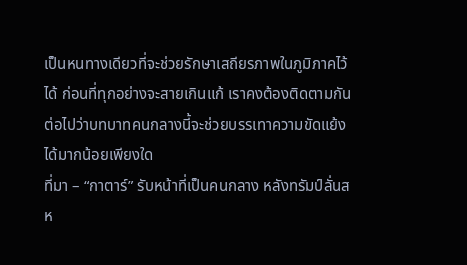เป็นหนทางเดียวที่จะช่วยรักษาเสถียรภาพในภูมิภาคไว้ได้ ก่อนที่ทุกอย่างจะสายเกินแก้ เราคงต้องติดตามกันต่อไปว่าบทบาทคนกลางนี้จะช่วยบรรเทาความขัดแย้งได้มากน้อยเพียงใด
ที่มา – “กาตาร์” รับหน้าที่เป็นคนกลาง หลังทรัมป์ลั่นสห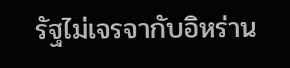รัฐไม่เจรจากับอิหร่าน